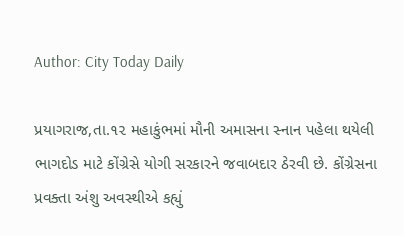Author: City Today Daily

પ્રયાગરાજ,તા.૧૨ મહાકુંભમાં મૌની અમાસના સ્નાન પહેલા થયેલી ભાગદોડ માટે કોંગ્રેસે યોગી સરકારને જવાબદાર ઠેરવી છે. કોંગ્રેસના પ્રવક્તા અંશુ અવસ્થીએ કહ્યું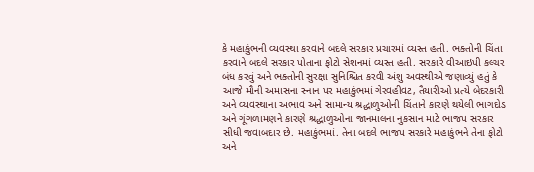કે મહાકુંભની વ્યવસ્થા કરવાને બદલે સરકાર પ્રચારમાં વ્યસ્ત હતી. ભક્તોની ચિંતા કરવાને બદલે સરકાર પોતાના ફોટો સેશનમાં વ્યસ્ત હતી. સરકારે વીઆઇપી કલ્ચર બંધ કરવું અને ભક્તોની સુરક્ષા સુનિશ્ચિત કરવી અંશુ અવસ્થીએ જણાવ્યું હતું કે આજે મૌની અમાસના સ્નાન પર મહાકુંભમાં ગેરવહીવટ, તૈયારીઓ પ્રત્યે બેદરકારી અને વ્યવસ્થાના અભાવ અને સામાન્ય શ્રદ્ધાળુઓની ચિંતાને કારણે થયેલી ભાગદોડ અને ગૂંગળામણને કારણે શ્રદ્ધાળુઓના જાનમાલના નુકસાન માટે ભાજપ સરકાર સીધી જવાબદાર છે. મહાકુંભમાં. તેના બદલે ભાજપ સરકારે મહાકુંભને તેના ફોટો અને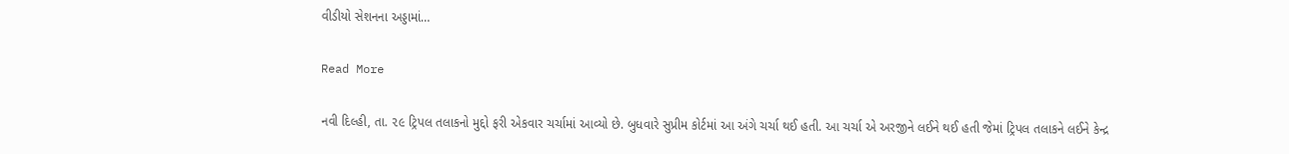વીડીયો સેશનના અડ્ડામાં…

Read More

નવી દિલ્હી, તા. ૨૯ ટ્રિપલ તલાકનો મુદ્દો ફરી એકવાર ચર્ચામાં આવ્યો છે. બુધવારે સુપ્રીમ કોર્ટમાં આ અંગે ચર્ચા થઈ હતી. આ ચર્ચા એ અરજીને લઈને થઈ હતી જેમાં ટ્રિપલ તલાકને લઈને કેન્દ્ર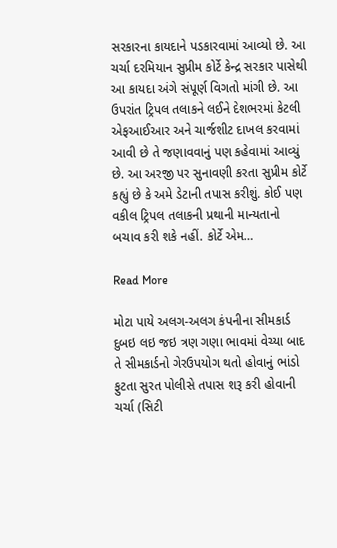સરકારના કાયદાને પડકારવામાં આવ્યો છે. આ ચર્ચા દરમિયાન સુપ્રીમ કોર્ટે કેન્દ્ર સરકાર પાસેથી આ કાયદા અંગે સંપૂર્ણ વિગતો માંગી છે. આ ઉપરાંત ટ્રિપલ તલાકને લઈને દેશભરમાં કેટલી એફઆઈઆર અને ચાર્જશીટ દાખલ કરવામાં આવી છે તે જણાવવાનું પણ કહેવામાં આવ્યું છે. આ અરજી પર સુનાવણી કરતા સુપ્રીમ કોર્ટે કહ્યું છે કે અમે ડેટાની તપાસ કરીશું. કોઈ પણ વકીલ ટ્રિપલ તલાકની પ્રથાની માન્યતાનો બચાવ કરી શકે નહીં. કોર્ટે એમ…

Read More

મોટા પાયે અલગ-અલગ કંપનીના સીમકાર્ડ દુબઇ લઇ જઇ ત્રણ ગણા ભાવમાં વેચ્યા બાદ તે સીમકાર્ડનો ગેરઉપયોગ થતો હોવાનું ભાંડો ફુટતા સુરત પોલીસે તપાસ શરૂ કરી હોવાની ચર્ચા (સિટી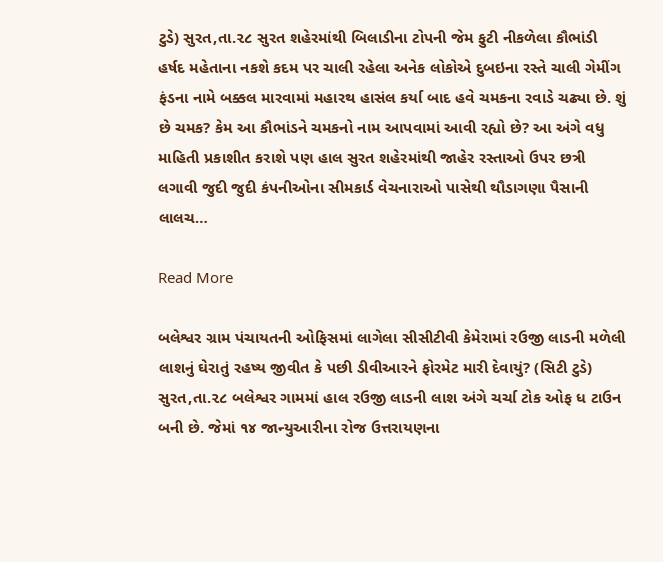ટુડે) સુરત,તા.૨૮ સુરત શહેરમાંથી બિલાડીના ટોપની જેમ ફુટી નીકળેલા કૌભાંડી હર્ષદ મહેતાના નકશે કદમ પર ચાલી રહેલા અનેક લોકોએ દુબઇના રસ્તે ચાલી ગેમીંગ ફંડના નામે બક્કલ મારવામાં મહારથ હાસંલ કર્યા બાદ હવે ચમકના રવાડે ચઢ્યા છે. શું છે ચમક? કેમ આ કૌભાંડને ચમકનો નામ આપવામાં આવી રહ્યો છે? આ અંગે વધુ માહિતી પ્રકાશીત કરાશે પણ હાલ સુરત શહેરમાંથી જાહેર રસ્તાઓ ઉપર છત્રી લગાવી જુદી જુદી કંપનીઓના સીમકાર્ડ વેચનારાઓ પાસેથી થૌડાગણા પૈસાની લાલચ…

Read More

બલેશ્વર ગ્રામ પંચાયતની ઓફિસમાં લાગેલા સીસીટીવી કેમેરામાં રઉજી લાડની મળેલી લાશનું ઘેરાતું રહષ્ય જીવીત કે પછી ડીવીઆરને ફોરમેટ મારી દેવાયું? (સિટી ટુડે) સુરત,તા.૨૮ બલેશ્વર ગામમાં હાલ રઉજી લાડની લાશ અંગે ચર્ચા ટોક ઓફ ધ ટાઉન બની છે. જેમાં ૧૪ જાન્યુઆરીના રોજ ઉત્તરાયણના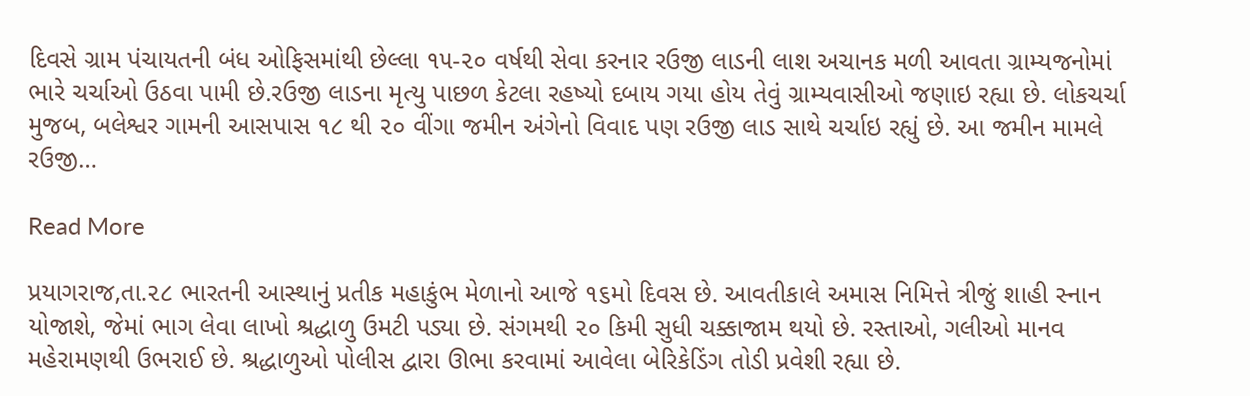દિવસે ગ્રામ પંચાયતની બંધ ઓફિસમાંથી છેલ્લા ૧૫-૨૦ વર્ષથી સેવા કરનાર રઉજી લાડની લાશ અચાનક મળી આવતા ગ્રામ્યજનોમાં ભારે ચર્ચાઓ ઉઠવા પામી છે.રઉજી લાડના મૃત્યુ પાછળ કેટલા રહષ્યો દબાય ગયા હોય તેવું ગ્રામ્યવાસીઓ જણાઇ રહ્યા છે. લોકચર્ચા મુજબ, બલેશ્વર ગામની આસપાસ ૧૮ થી ૨૦ વીંગા જમીન અંગેનો વિવાદ પણ રઉજી લાડ સાથે ચર્ચાઇ રહ્યું છે. આ જમીન મામલે રઉજી…

Read More

પ્રયાગરાજ,તા.૨૮ ભારતની આસ્થાનું પ્રતીક મહાકુંભ મેળાનો આજે ૧૬મો દિવસ છે. આવતીકાલે અમાસ નિમિત્તે ત્રીજું શાહી સ્નાન યોજાશે, જેમાં ભાગ લેવા લાખો શ્રદ્ધાળુ ઉમટી પડ્યા છે. સંગમથી ૨૦ કિમી સુધી ચક્કાજામ થયો છે. રસ્તાઓ, ગલીઓ માનવ મહેરામણથી ઉભરાઈ છે. શ્રદ્ધાળુઓ પોલીસ દ્વારા ઊભા કરવામાં આવેલા બેરિકેડિંગ તોડી પ્રવેશી રહ્યા છે.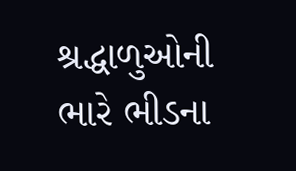શ્રદ્ધાળુઓની ભારે ભીડના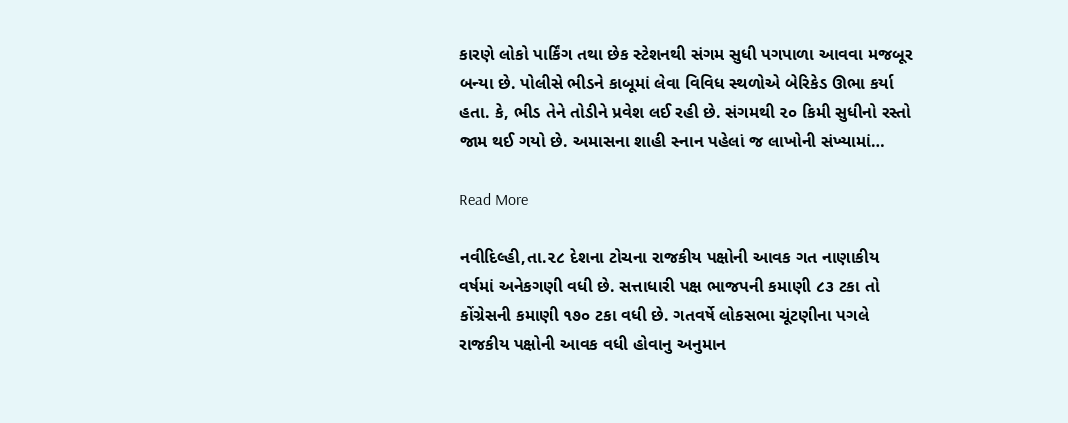કારણે લોકો પાર્કિંગ તથા છેક સ્ટેશનથી સંગમ સુધી પગપાળા આવવા મજબૂર બન્યા છે. પોલીસે ભીડને કાબૂમાં લેવા વિવિધ સ્થળોએ બેરિકેડ ઊભા કર્યા હતા. કે, ભીડ તેને તોડીને પ્રવેશ લઈ રહી છે. સંગમથી ૨૦ કિમી સુધીનો રસ્તો જામ થઈ ગયો છે. અમાસના શાહી સ્નાન પહેલાં જ લાખોની સંખ્યામાં…

Read More

નવીદિલ્હી,તા.૨૮ દેશના ટોચના રાજકીય પક્ષોની આવક ગત નાણાકીય વર્ષમાં અનેકગણી વધી છે. સત્તાધારી પક્ષ ભાજપની કમાણી ૮૩ ટકા તો કોંગ્રેસની કમાણી ૧૭૦ ટકા વધી છે. ગતવર્ષે લોકસભા ચૂંટણીના પગલે રાજકીય પક્ષોની આવક વધી હોવાનુ અનુમાન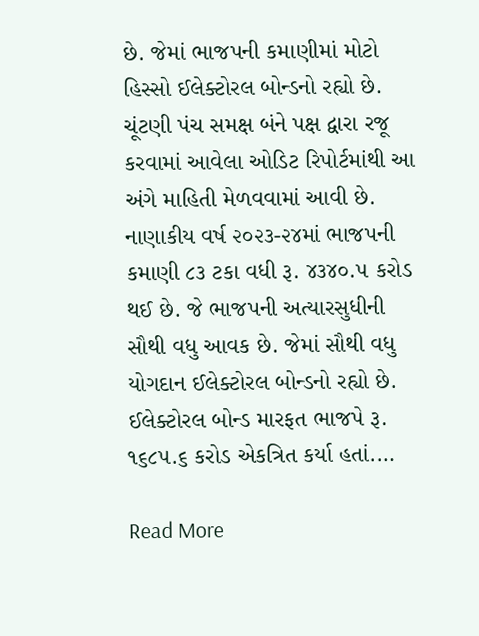છે. જેમાં ભાજપની કમાણીમાં મોટો હિસ્સો ઈલેક્ટોરલ બોન્ડનો રહ્યો છે. ચૂંટણી પંચ સમક્ષ બંને પક્ષ દ્વારા રજૂ કરવામાં આવેલા ઓડિટ રિપોર્ટમાંથી આ અંગે માહિતી મેળવવામાં આવી છે. નાણાકીય વર્ષ ૨૦૨૩-૨૪માં ભાજપની કમાણી ૮૩ ટકા વધી રૂ. ૪૩૪૦.૫ કરોડ થઈ છે. જે ભાજપની અત્યારસુધીની સૌથી વધુ આવક છે. જેમાં સૌથી વધુ યોગદાન ઈલેક્ટોરલ બોન્ડનો રહ્યો છે. ઈલેક્ટોરલ બોન્ડ મારફત ભાજપે રૂ. ૧૬૮૫.૬ કરોડ એકત્રિત કર્યા હતાં.…

Read More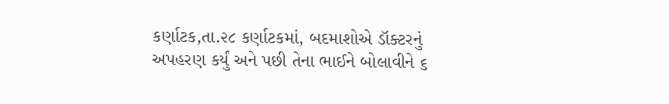કર્ણાટક,તા.૨૮ કર્ણાટકમાં, બદમાશોએ ડૉક્ટરનું અપહરણ કર્યું અને પછી તેના ભાઈને બોલાવીને ૬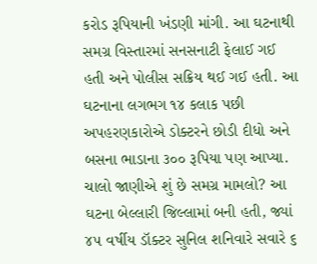કરોડ રૂપિયાની ખંડણી માંગી. આ ઘટનાથી સમગ્ર વિસ્તારમાં સનસનાટી ફેલાઈ ગઈ હતી અને પોલીસ સક્રિય થઈ ગઈ હતી. આ ઘટનાના લગભગ ૧૪ કલાક પછી અપહરણકારોએ ડોક્ટરને છોડી દીધો અને બસના ભાડાના ૩૦૦ રૂપિયા પણ આપ્યા. ચાલો જાણીએ શું છે સમગ્ર મામલો? આ ઘટના બેલ્લારી જિલ્લામાં બની હતી, જ્યાં ૪૫ વર્ષીય ડૉક્ટર સુનિલ શનિવારે સવારે ૬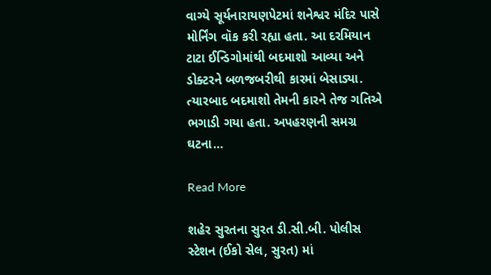વાગ્યે સૂર્યનારાયણપેટમાં શનેશ્વર મંદિર પાસે મોર્નિંગ વૉક કરી રહ્યા હતા. આ દરમિયાન ટાટા ઈન્ડિગોમાંથી બદમાશો આવ્યા અને ડોક્ટરને બળજબરીથી કારમાં બેસાડ્યા. ત્યારબાદ બદમાશો તેમની કારને તેજ ગતિએ ભગાડી ગયા હતા. અપહરણની સમગ્ર ઘટના…

Read More

શહેર સુરતના સુરત ડી.સી.બી. પોલીસ સ્ટેશન (ઈકો સેલ, સુરત) માં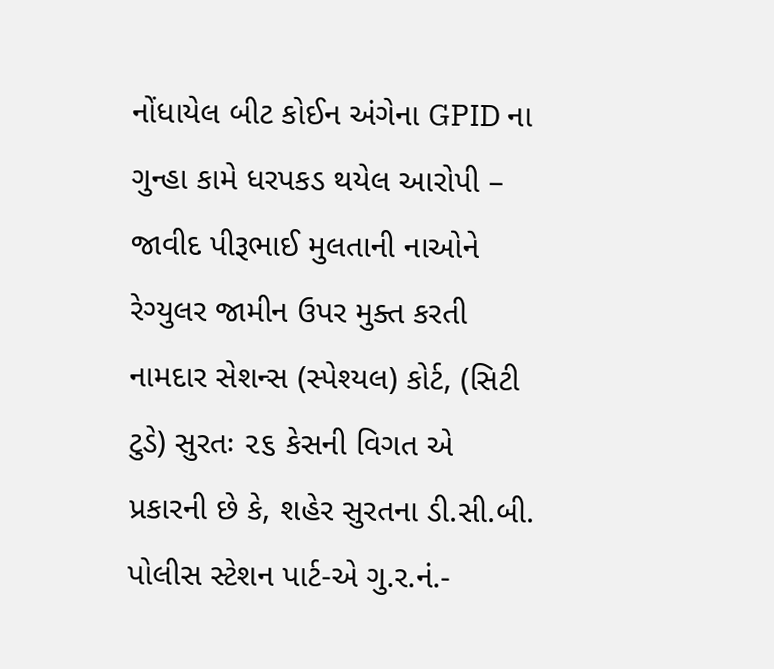નોંધાયેલ બીટ કોઈન અંગેના GPID ના ગુન્હા કામે ધરપકડ થયેલ આરોપી – જાવીદ પીરૂભાઈ મુલતાની નાઓને રેગ્યુલર જામીન ઉપર મુક્ત કરતી નામદાર સેશન્સ (સ્પેશ્યલ) કોર્ટ, (સિટી ટુડે) સુરતઃ ૨૬ કેસની વિગત એ પ્રકારની છે કે, શહેર સુરતના ડી.સી.બી. પોલીસ સ્ટેશન પાર્ટ-એ ગુ.ર.નં.-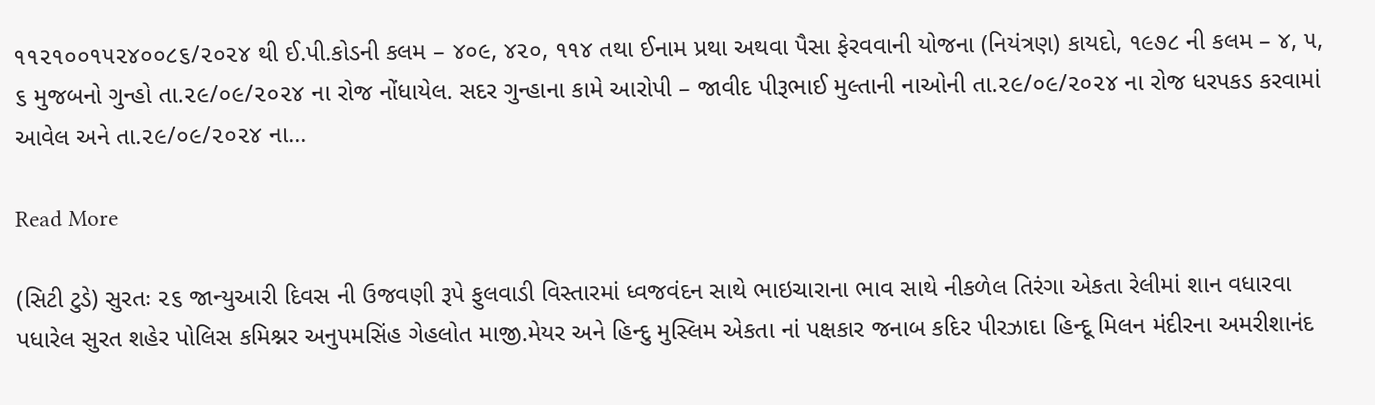૧૧૨૧૦૦૧૫૨૪૦૦૮૬/૨૦૨૪ થી ઈ.પી.કોડની કલમ – ૪૦૯, ૪૨૦, ૧૧૪ તથા ઈનામ પ્રથા અથવા પૈસા ફેરવવાની યોજના (નિયંત્રણ) કાયદો, ૧૯૭૮ ની કલમ – ૪, ૫, ૬ મુજબનો ગુન્હો તા.૨૯/૦૯/૨૦૨૪ ના રોજ નોંધાયેલ. સદર ગુન્હાના કામે આરોપી – જાવીદ પીરૂભાઈ મુલ્તાની નાઓની તા.૨૯/૦૯/૨૦૨૪ ના રોજ ધરપકડ કરવામાં આવેલ અને તા.૨૯/૦૯/૨૦૨૪ ના…

Read More

(સિટી ટુડે) સુરતઃ ૨૬ જાન્યુઆરી દિવસ ની ઉજવણી રૂપે ફુલવાડી વિસ્તારમાં ધ્વજવંદન સાથે ભાઇચારાના ભાવ સાથે નીકળેલ તિરંગા એકતા રેલીમાં શાન વધારવા પધારેલ સુરત શહેર પોલિસ કમિશ્નર અનુપમસિંહ ગેહલોત માજી.મેયર અને હિન્દુ મુસ્લિમ એકતા નાં પક્ષકાર જનાબ કદિર પીરઝાદા હિન્દૂ મિલન મંદીરના અમરીશાનંદ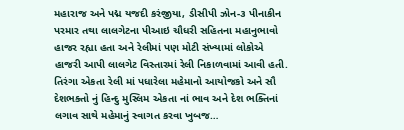મહારાજ અને પદ્મ યજદી કરંજીયા, ડીસીપી ઝોન-૩ પીનાકીન પરમાર તથા લાલગેટના પીઆઇ ચૌધરી સહિતના મહાનુભાવો હાજર રહ્યા હતા અને રેલીમાં પણ મોટી સંખ્યામાં લોકોએ હાજરી આપી લાલગેટ વિસ્તારમાં રેલી નિકાળવામાં આવી હતી. તિરંગા એકતા રેલી માં પધારેલા મહેમાનો આયોજકો અને સૌ દેશભક્તો નું હિન્દુ મુસ્લિમ એકતા નાં ભાવ અને દેશ ભક્તિનાં લગાવ સાથે મહેમાનું સ્વાગત કરવા ખુબજ…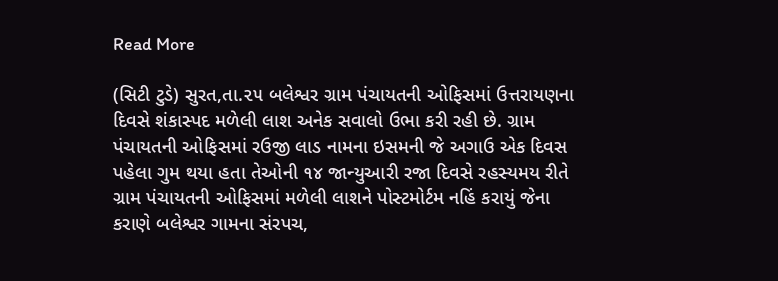Read More

(સિટી ટુડે) સુરત,તા.૨૫ બલેશ્વર ગ્રામ પંચાયતની ઓફિસમાં ઉત્તરાયણના દિવસે શંકાસ્પદ મળેલી લાશ અનેક સવાલો ઉભા કરી રહી છે. ગ્રામ પંચાયતની ઓફિસમાં રઉજી લાડ નામના ઇસમની જે અગાઉ એક દિવસ પહેલા ગુમ થયા હતા તેઓની ૧૪ જાન્યુઆરી રજા દિવસે રહસ્યમય રીતે ગ્રામ પંચાયતની ઓફિસમાં મળેલી લાશને પોસ્ટમોર્ટમ નહિં કરાયું જેના કરાણે બલેશ્વર ગામના સંરપચ,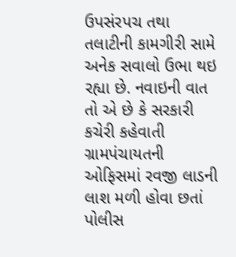ઉપસંરપચ તથા તલાટીની કામગીરી સામે અનેક સવાલો ઉભા થઇ રહ્યા છે. નવાઇની વાત તો એ છે કે સરકારી કચેરી કહેવાતી ગ્રામપંચાયતની ઓફિસમાં રવજી લાડની લાશ મળી હોવા છતાં પોલીસ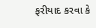ફરીયાદ કરવા કે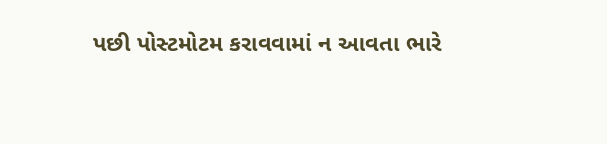પછી પોસ્ટમોટમ કરાવવામાં ન આવતા ભારે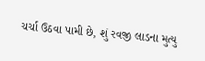ચર્ચા ઉઠવા પામી છે, શું રવજી લાડના મુત્યુ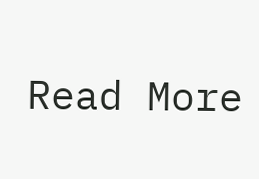Read More